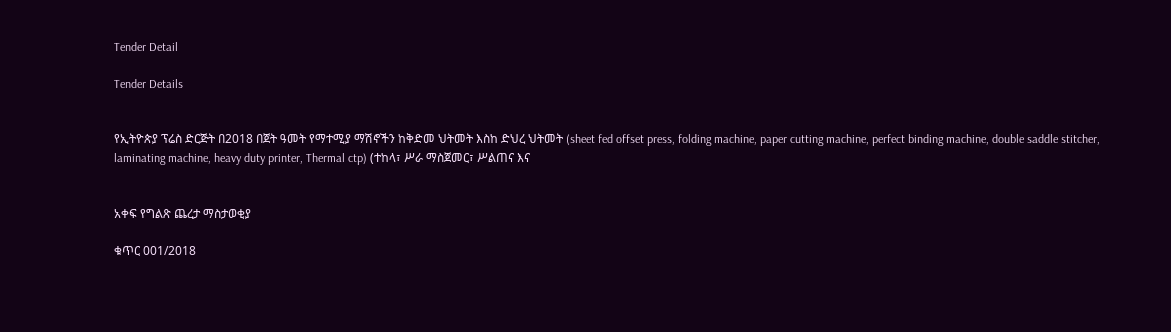Tender Detail

Tender Details


የኢትዮጵያ ፕሬስ ድርጅት በ2018 በጀት ዓመት የማተሚያ ማሽኖችን ከቅድመ ህትመት እስከ ድህረ ህትመት (sheet fed offset press, folding machine, paper cutting machine, perfect binding machine, double saddle stitcher, laminating machine, heavy duty printer, Thermal ctp) (ተከላ፣ ሥራ ማስጀመር፣ ሥልጠና እና


አቀፍ የግልጽ ጨረታ ማስታወቂያ

ቁጥር 001/2018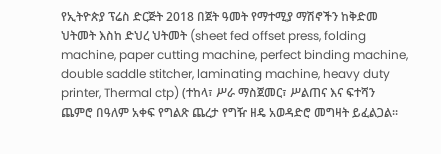የኢትዮጵያ ፕሬስ ድርጅት 2018 በጀት ዓመት የማተሚያ ማሽኖችን ከቅድመ ህትመት እስከ ድህረ ህትመት (sheet fed offset press, folding machine, paper cutting machine, perfect binding machine, double saddle stitcher, laminating machine, heavy duty printer, Thermal ctp) (ተከላ፣ ሥራ ማስጀመር፣ ሥልጠና እና ፍተሻን ጨምሮ በዓለም አቀፍ የግልጽ ጨረታ የግዥ ዘዴ አወዳድሮ መግዛት ይፈልጋል፡፡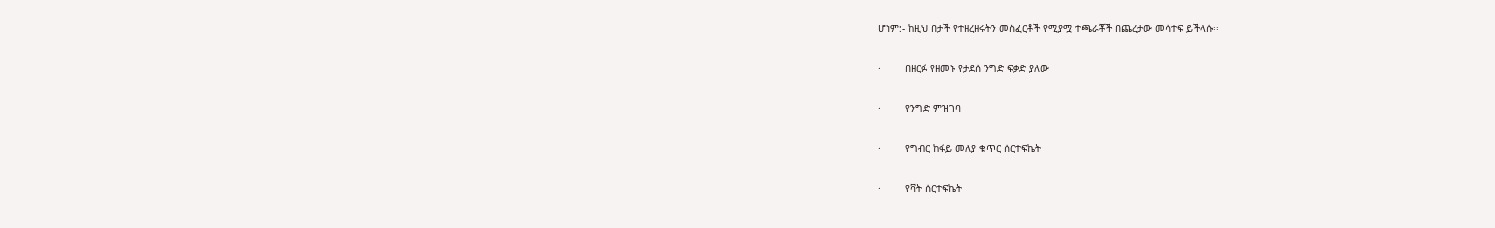ሆነም:- ከዚህ በታች የተዘረዘሩትን መስፈርቶች የሚያሟ ተጫራቾች በጨረታው መሳተፍ ይችላሱ፡፡

·        በዘርፉ የዘመኑ የታደሰ ንግድ ፍቃድ ያለው

·        የንግድ ምዝገባ

·        የግብር ከፋይ መለያ ቁጥር ሰርተፍኬት

·        የቫት ሰርተፍኬት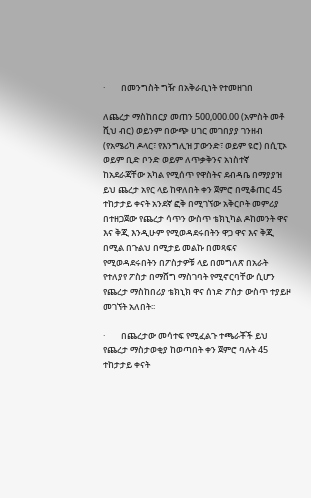·        በመንግስት ግዥ በአቅራቢነት የተመዘገበ

ለጨረታ ማስከበርያ መጠን 500,000.00 (አምስት መቶ ሺህ ብር) ወይንም በውጭ ሀገር መገበያያ ገንዘብ (የአሜሪካ ዶላር፣ የእንግሊዝ ፓውንድ፣ ወይም ዩሮ) በሲፒኦ ወይም ቢድ ቦንድ ወይም ለጥቃቅንና አነስተኛ ከአደራጃቸው አካል የሚሰጥ የዋስትና ደብዳቤ በማያያዝ ይህ ጨረታ አየር ላይ ከዋለበት ቀን ጀምሮ በሚቆጠር 45 ተከታታይ ቀናት አንደኛ ፎቅ በሚገኘው አቅርቦት መምሪያ በተዘጋጀው የጨረታ ሳጥን ውስጥ ቴክኒካል ዶከመንት ዋና እና ቅጂ እንዲሁም የሚወዳደሩበትን ዋጋ ዋና እና ቅጂ በሚል በጉልህ በሚታይ መልኩ በመጻፍና የሚወዳደሩበትን በፖስታዎቹ ላይ በመግለጽ በአራት የተለያየ ፖስታ በማሸግ ማስገባት የሚኖርባቸው ሲሆን የጨረታ ማስከበሪያ ቴክኒክ ዋና ሰነድ ፖስታ ውስጥ ተያይዞ መገኘት አለበት፡፡

·        በጨረታው መሳተፍ የሚፈልጉ ተጫራቾች ይህ የጨረታ ማስታወቂያ ከወጣበት ቀን ጀምሮ ባሉት 45 ተከታታይ ቀናት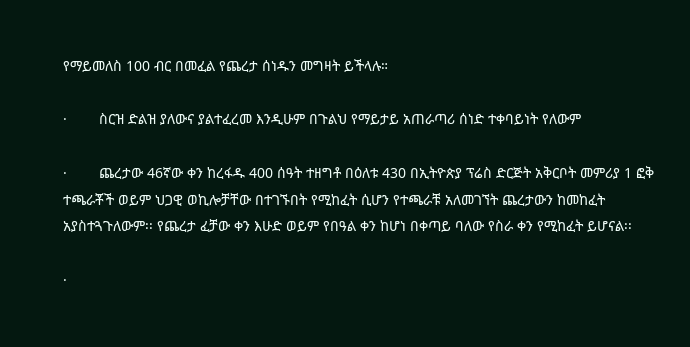የማይመለስ 100 ብር በመፈል የጨረታ ሰነዱን መግዛት ይችላሉ።

·        ስርዝ ድልዝ ያለውና ያልተፈረመ እንዲሁም በጉልህ የማይታይ አጠራጣሪ ሰነድ ተቀባይነት የለውም

·        ጨረታው 46ኛው ቀን ከረፋዱ 400 ሰዓት ተዘግቶ በዕለቱ 430 በኢትዮጵያ ፕሬስ ድርጅት አቅርቦት መምሪያ 1 ፎቅ ተጫራቾች ወይም ህጋዊ ወኪሎቻቸው በተገኙበት የሚከፈት ሲሆን የተጫራቹ አለመገኘት ጨረታውን ከመከፈት አያስተጓጉለውም፡፡ የጨረታ ፈቻው ቀን እሁድ ወይም የበዓል ቀን ከሆነ በቀጣይ ባለው የስራ ቀን የሚከፈት ይሆናል፡፡

·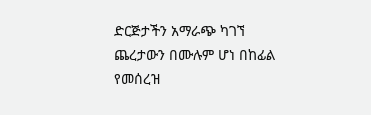ድርጅታችን አማራጭ ካገኘ ጨረታውን በሙሉም ሆነ በከፊል የመሰረዝ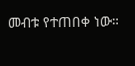መብቱ የተጠበቀ ነው።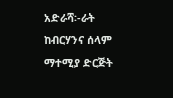አድራሻ፡-ራት ከብርሃንና ሰላም ማተሚያ ድርጅት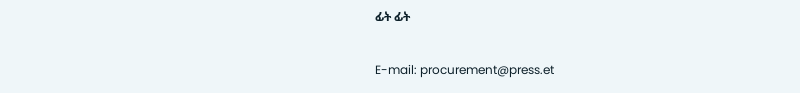ፊት ፊት

E-mail: procurement@press.et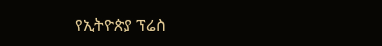የኢትዮጵያ ፕሬስ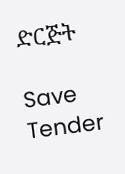ድርጅት

Save Tender